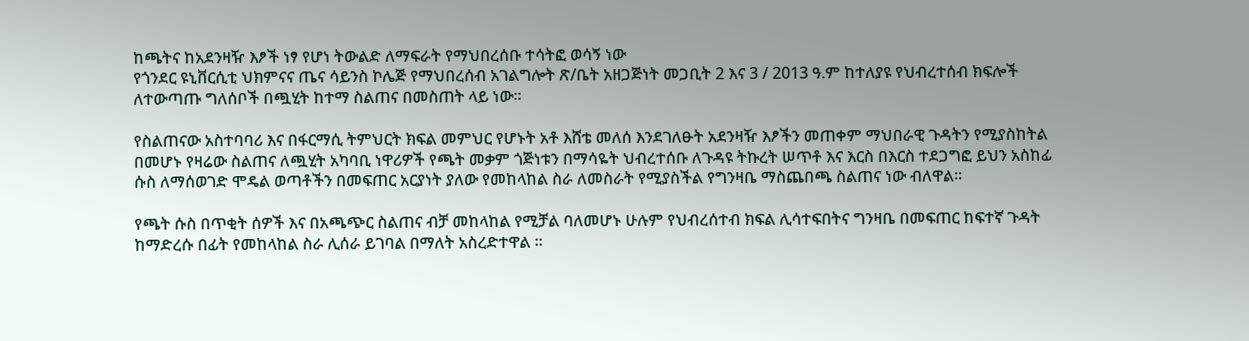ከጫትና ከአደንዛዥ እፆች ነፃ የሆነ ትውልድ ለማፍራት የማህበረሰቡ ተሳትፎ ወሳኝ ነው
የጎንደር ዩኒቨርሲቲ ህክምናና ጤና ሳይንስ ኮሌጅ የማህበረሰብ አገልግሎት ጽ/ቤት አዘጋጅነት መጋቢት 2 እና 3 / 2013 ዓ.ም ከተለያዩ የህብረተሰብ ክፍሎች ለተውጣጡ ግለሰቦች በጯሂት ከተማ ስልጠና በመስጠት ላይ ነው፡፡

የስልጠናው አስተባባሪ እና በፋርማሲ ትምህርት ክፍል መምህር የሆኑት አቶ እሸቴ መለሰ እንደገለፁት አደንዛዥ እፆችን መጠቀም ማህበራዊ ጉዳትን የሚያስከትል በመሆኑ የዛሬው ስልጠና ለጯሂት አካባቢ ነዋሪዎች የጫት መቃም ጎጅነቱን በማሳዬት ህብረተሰቡ ለጉዳዩ ትኩረት ሠጥቶ እና እርስ በእርስ ተደጋግፎ ይህን አስከፊ ሱስ ለማሰወገድ ሞዴል ወጣቶችን በመፍጠር አርያነት ያለው የመከላከል ስራ ለመስራት የሚያስችል የግንዛቤ ማስጨበጫ ስልጠና ነው ብለዋል፡፡

የጫት ሱስ በጥቂት ሰዎች እና በአጫጭር ስልጠና ብቻ መከላከል የሚቻል ባለመሆኑ ሁሉም የህብረሰተብ ክፍል ሊሳተፍበትና ግንዛቤ በመፍጠር ከፍተኛ ጉዳት ከማድረሱ በፊት የመከላከል ስራ ሊሰራ ይገባል በማለት አስረድተዋል ፡፡